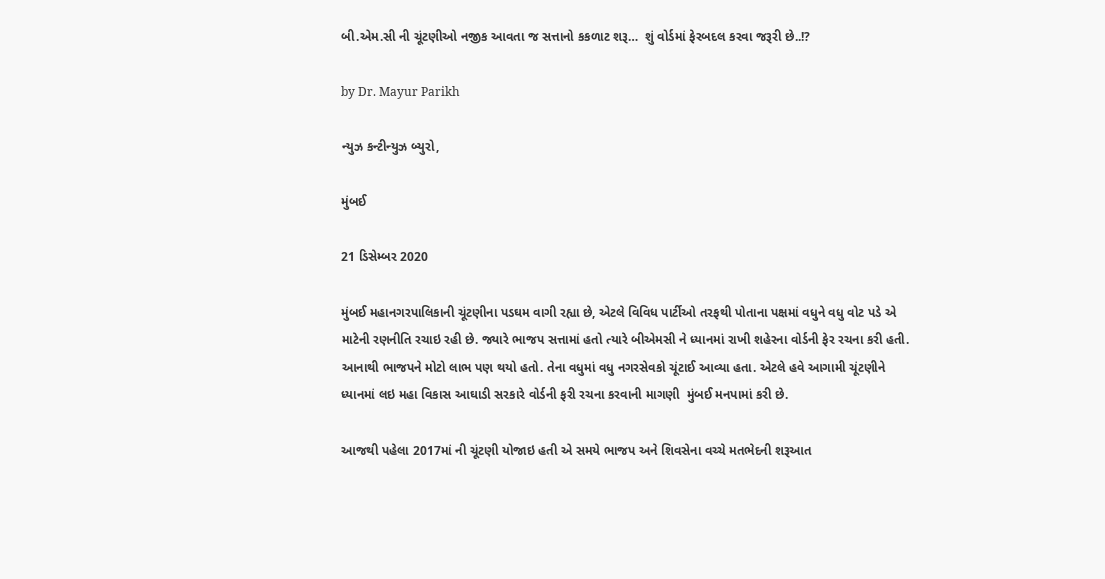બી.એમ.સી ની ચૂંટણીઓ નજીક આવતા જ સત્તાનો કકળાટ શરૂ…  શું વોર્ડમાં ફેરબદલ કરવા જરૂરી છે..!?

by Dr. Mayur Parikh

ન્યુઝ કન્ટીન્યુઝ બ્યુરો,

મુંબઈ

21 ડિસેમ્બર 2020

મુંબઈ મહાનગરપાલિકાની ચૂંટણીના પડઘમ વાગી રહ્યા છે, એટલે વિવિધ પાર્ટીઓ તરફથી પોતાના પક્ષમાં વધુને વધુ વોટ પડે એ માટેની રણનીતિ રચાઇ રહી છે. જ્યારે ભાજપ સત્તામાં હતો ત્યારે બીએમસી ને ધ્યાનમાં રાખી શહેરના વોર્ડની ફેર રચના કરી હતી. આનાથી ભાજપને મોટો લાભ પણ થયો હતો. તેના વધુમાં વધુ નગરસેવકો ચૂંટાઈ આવ્યા હતા. એટલે હવે આગામી ચૂંટણીને ધ્યાનમાં લઇ મહા વિકાસ આઘાડી સરકારે વોર્ડની ફરી રચના કરવાની માગણી  મુંબઈ મનપામાં કરી છે.

આજથી પહેલા 2017માં ની ચૂંટણી યોજાઇ હતી એ સમયે ભાજપ અને શિવસેના વચ્ચે મતભેદની શરૂઆત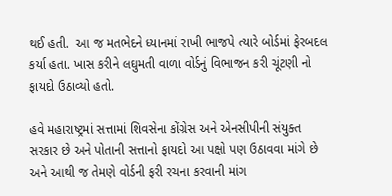થઈ હતી.  આ જ મતભેદને ધ્યાનમાં રાખી ભાજપે ત્યારે બોર્ડમાં ફેરબદલ કર્યા હતા. ખાસ કરીને લઘુમતી વાળા વોર્ડનું વિભાજન કરી ચૂંટણી નો ફાયદો ઉઠાવ્યો હતો.

હવે મહારાષ્ટ્રમાં સત્તામાં શિવસેના કોંગ્રેસ અને એનસીપીની સંયુક્ત સરકાર છે અને પોતાની સત્તાનો ફાયદો આ પક્ષો પણ ઉઠાવવા માંગે છે અને આથી જ તેમણે વોર્ડની ફરી રચના કરવાની માંગ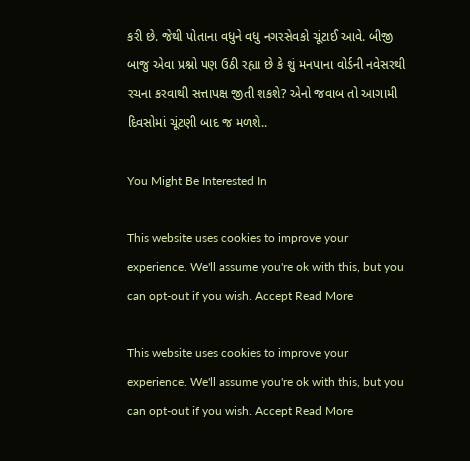કરી છે. જેથી પોતાના વધુને વધુ નગરસેવકો ચૂંટાઈ આવે. બીજી બાજુ એવા પ્રશ્નો પણ ઉઠી રહ્યા છે કે શું મનપાના વોર્ડની નવેસરથી રચના કરવાથી સત્તાપક્ષ જીતી શકશે? એનો જવાબ તો આગામી દિવસોમાં ચૂંટણી બાદ જ મળશે..

You Might Be Interested In

This website uses cookies to improve your experience. We'll assume you're ok with this, but you can opt-out if you wish. Accept Read More

This website uses cookies to improve your experience. We'll assume you're ok with this, but you can opt-out if you wish. Accept Read More